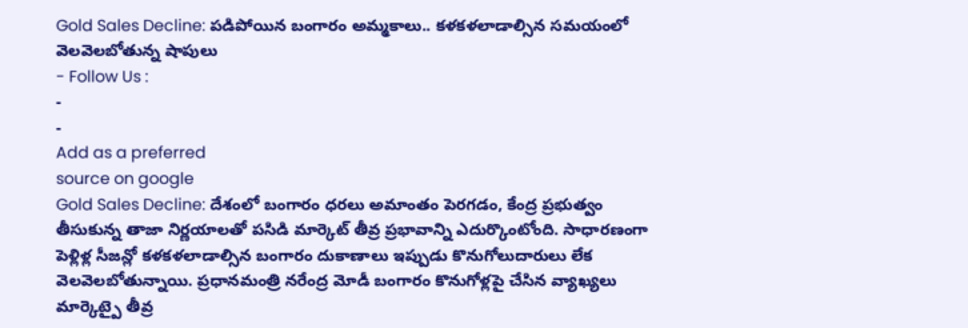Gold Sales Decline: పడిపోయిన బంగారం అమ్మకాలు.. కళకళలాడాల్సిన సమయంలో వెలవెలబోతున్న షాపులు
- Follow Us :
-
-
Add as a preferred
source on google
Gold Sales Decline: దేశంలో బంగారం ధరలు అమాంతం పెరగడం, కేంద్ర ప్రభుత్వం తీసుకున్న తాజా నిర్ణయాలతో పసిడి మార్కెట్ తీవ్ర ప్రభావాన్ని ఎదుర్కొంటోంది. సాధారణంగా పెళ్లిళ్ల సీజన్లో కళకళలాడాల్సిన బంగారం దుకాణాలు ఇప్పుడు కొనుగోలుదారులు లేక వెలవెలబోతున్నాయి. ప్రధానమంత్రి నరేంద్ర మోడీ బంగారం కొనుగోళ్లపై చేసిన వ్యాఖ్యలు మార్కెట్పై తీవ్ర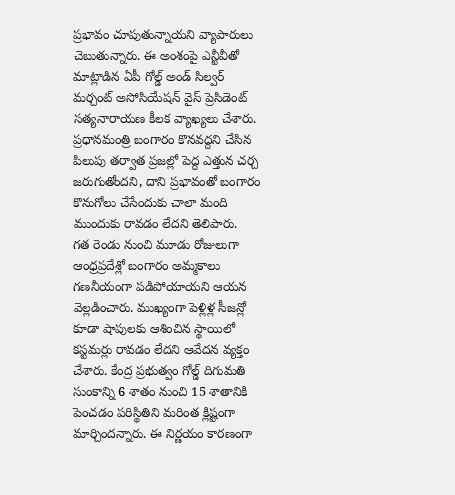ప్రభావం చూపుతున్నాయని వ్యాపారులు చెబుతున్నారు. ఈ అంశంపై ఎన్టీవీతో మాట్లాడిన ఏపీ గోల్డ్ అండ్ సిల్వర్ మర్చంట్ అసోసియేషన్ వైస్ ప్రెసిడెంట్ సత్యనారాయణ కీలక వ్యాఖ్యలు చేశారు. ప్రధానమంత్రి బంగారం కొనవద్దని చేసిన పిలుపు తర్వాత ప్రజల్లో పెద్ద ఎత్తున చర్చ జరుగుతోందని, దాని ప్రభావంతో బంగారం కొనుగోలు చేసేందుకు చాలా మంది ముందుకు రావడం లేదని తెలిపారు.
గత రెండు నుంచి మూడు రోజులుగా ఆంధ్రప్రదేశ్లో బంగారం అమ్మకాలు గణనీయంగా పడిపోయాయని ఆయన వెల్లడించారు. ముఖ్యంగా పెళ్లిళ్ల సీజన్లో కూడా షాపులకు ఆశించిన స్థాయిలో కస్టమర్లు రావడం లేదని ఆవేదన వ్యక్తం చేశారు. కేంద్ర ప్రభుత్వం గోల్డ్ దిగుమతి సుంకాన్ని 6 శాతం నుంచి 15 శాతానికి పెంచడం పరిస్థితిని మరింత క్లిష్టంగా మార్చిందన్నారు. ఈ నిర్ణయం కారణంగా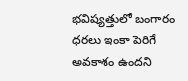భవిష్యత్తులో బంగారం ధరలు ఇంకా పెరిగే అవకాశం ఉందని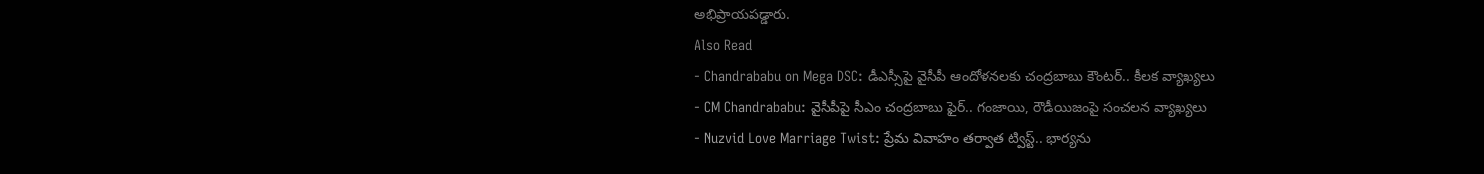అభిప్రాయపడ్డారు.
Also Read
- Chandrababu on Mega DSC: డీఎస్సీపై వైసీపీ ఆందోళనలకు చంద్రబాబు కౌంటర్.. కీలక వ్యాఖ్యలు
- CM Chandrababu: వైసీపీపై సీఎం చంద్రబాబు ఫైర్.. గంజాయి, రౌడీయిజంపై సంచలన వ్యాఖ్యలు
- Nuzvid Love Marriage Twist: ప్రేమ వివాహం తర్వాత ట్విస్ట్.. భార్యను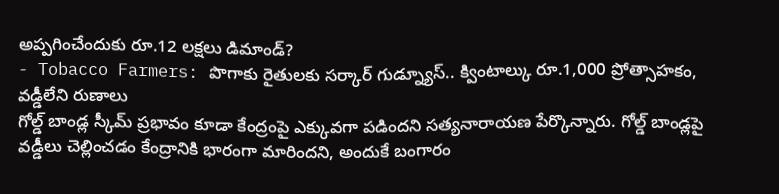అప్పగించేందుకు రూ.12 లక్షలు డిమాండ్?
- Tobacco Farmers: పొగాకు రైతులకు సర్కార్ గుడ్న్యూస్.. క్వింటాల్కు రూ.1,000 ప్రోత్సాహకం, వడ్డీలేని రుణాలు
గోల్డ్ బాండ్ల స్కీమ్ ప్రభావం కూడా కేంద్రంపై ఎక్కువగా పడిందని సత్యనారాయణ పేర్కొన్నారు. గోల్డ్ బాండ్లపై వడ్డీలు చెల్లించడం కేంద్రానికి భారంగా మారిందని, అందుకే బంగారం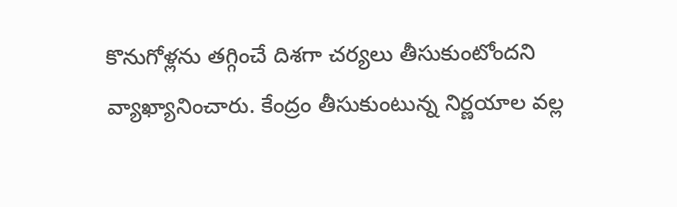కొనుగోళ్లను తగ్గించే దిశగా చర్యలు తీసుకుంటోందని వ్యాఖ్యానించారు. కేంద్రం తీసుకుంటున్న నిర్ణయాల వల్ల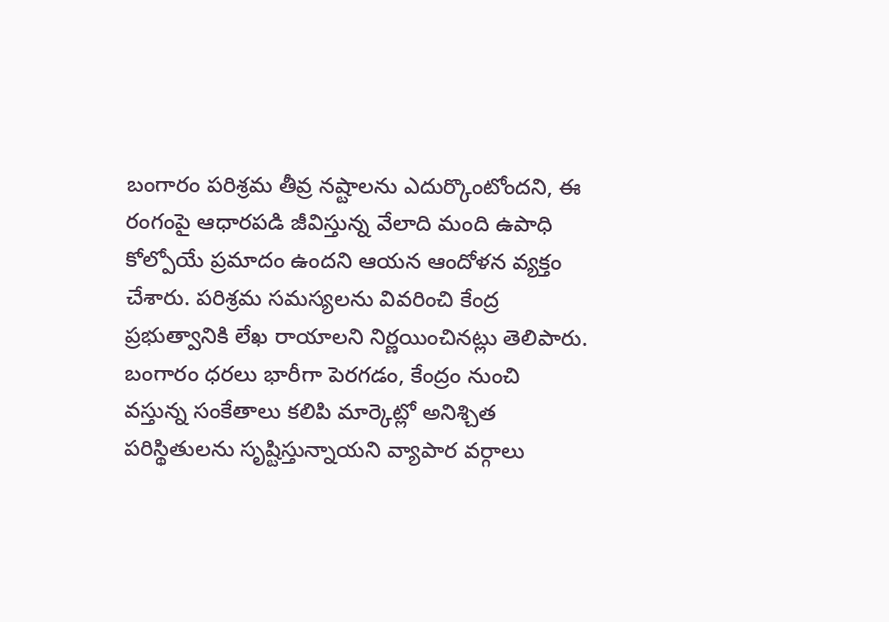బంగారం పరిశ్రమ తీవ్ర నష్టాలను ఎదుర్కొంటోందని, ఈ రంగంపై ఆధారపడి జీవిస్తున్న వేలాది మంది ఉపాధి కోల్పోయే ప్రమాదం ఉందని ఆయన ఆందోళన వ్యక్తం చేశారు. పరిశ్రమ సమస్యలను వివరించి కేంద్ర ప్రభుత్వానికి లేఖ రాయాలని నిర్ణయించినట్లు తెలిపారు. బంగారం ధరలు భారీగా పెరగడం, కేంద్రం నుంచి వస్తున్న సంకేతాలు కలిపి మార్కెట్లో అనిశ్చిత పరిస్థితులను సృష్టిస్తున్నాయని వ్యాపార వర్గాలు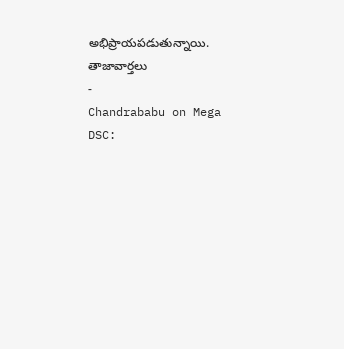అభిప్రాయపడుతున్నాయి.
తాజావార్తలు
-
Chandrababu on Mega DSC: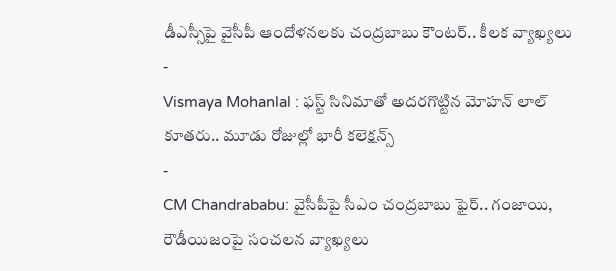డీఎస్సీపై వైసీపీ ఆందోళనలకు చంద్రబాబు కౌంటర్.. కీలక వ్యాఖ్యలు
-
Vismaya Mohanlal : ఫస్ట్ సినిమాతో అదరగొట్టిన మోహన్ లాల్ కూతరు.. మూడు రోజుల్లో భారీ కలెక్షన్స్
-
CM Chandrababu: వైసీపీపై సీఎం చంద్రబాబు ఫైర్.. గంజాయి, రౌడీయిజంపై సంచలన వ్యాఖ్యలు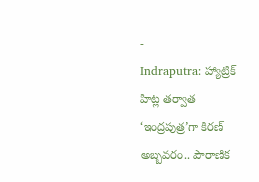-
Indraputra: హ్యాట్రిక్ హిట్ల తర్వాత ‘ఇంద్రపుత్ర’గా కిరణ్ అబ్బవరం.. పౌరాణిక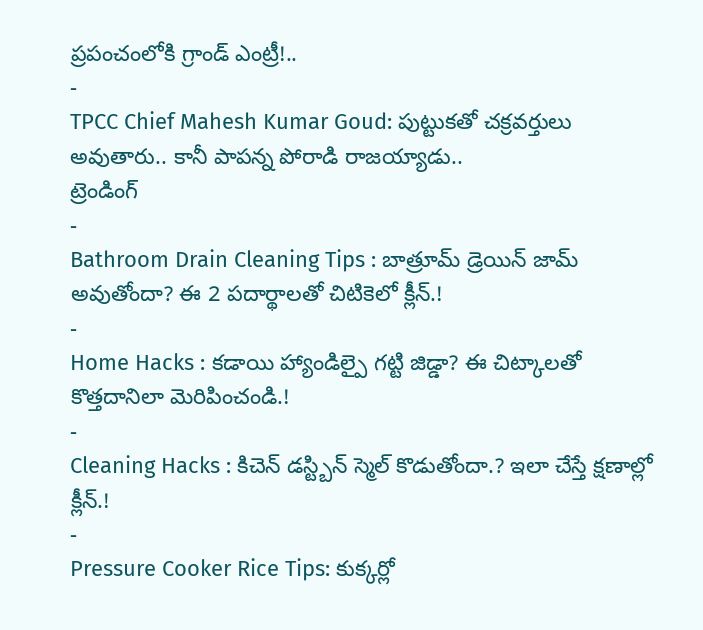ప్రపంచంలోకి గ్రాండ్ ఎంట్రీ!..
-
TPCC Chief Mahesh Kumar Goud: పుట్టుకతో చక్రవర్తులు అవుతారు.. కానీ పాపన్న పోరాడి రాజయ్యాడు..
ట్రెండింగ్
-
Bathroom Drain Cleaning Tips : బాత్రూమ్ డ్రెయిన్ జామ్ అవుతోందా? ఈ 2 పదార్థాలతో చిటికెలో క్లీన్.!
-
Home Hacks : కడాయి హ్యాండిల్పై గట్టి జిడ్డా? ఈ చిట్కాలతో కొత్తదానిలా మెరిపించండి.!
-
Cleaning Hacks : కిచెన్ డస్ట్బిన్ స్మెల్ కొడుతోందా.? ఇలా చేస్తే క్షణాల్లో క్లీన్.!
-
Pressure Cooker Rice Tips: కుక్కర్లో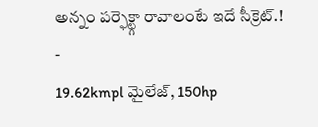అన్నం పర్ఫెక్ట్గా రావాలంటే ఇదే సీక్రెట్.!
-
19.62kmpl మైలేజ్, 150hp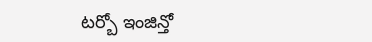టర్బో ఇంజిన్తో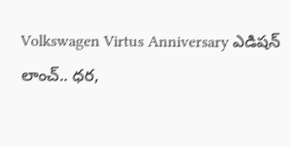Volkswagen Virtus Anniversary ఎడిషన్ లాంచ్.. ధర,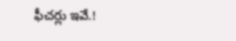ఫీచర్లు ఇవే.!